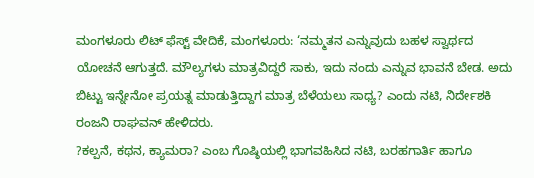ಮಂಗಳೂರು ಲಿಟ್ ಫೆಸ್ಟ್ ವೇದಿಕೆ, ಮಂಗಳೂರು: ‘ನಮ್ಮತನ ಎನ್ನುವುದು ಬಹಳ ಸ್ವಾರ್ಥದ ಯೋಚನೆ ಆಗುತ್ತದೆ. ಮೌಲ್ಯಗಳು ಮಾತ್ರವಿದ್ದರೆ ಸಾಕು, ಇದು ನಂದು ಎನ್ನುವ ಭಾವನೆ ಬೇಡ. ಅದು ಬಿಟ್ಟು ಇನ್ನೇನೋ ಪ್ರಯತ್ನ ಮಾಡುತ್ತಿದ್ದಾಗ ಮಾತ್ರ ಬೆಳೆಯಲು ಸಾಧ್ಯ? ಎಂದು ನಟಿ, ನಿರ್ದೇಶಕಿ ರಂಜನಿ ರಾಘವನ್ ಹೇಳಿದರು.
?ಕಲ್ಪನೆ, ಕಥನ, ಕ್ಯಾಮರಾ? ಎಂಬ ಗೊಷ್ಠಿಯಲ್ಲಿ ಭಾಗವಹಿಸಿದ ನಟಿ, ಬರಹಗಾರ್ತಿ ಹಾಗೂ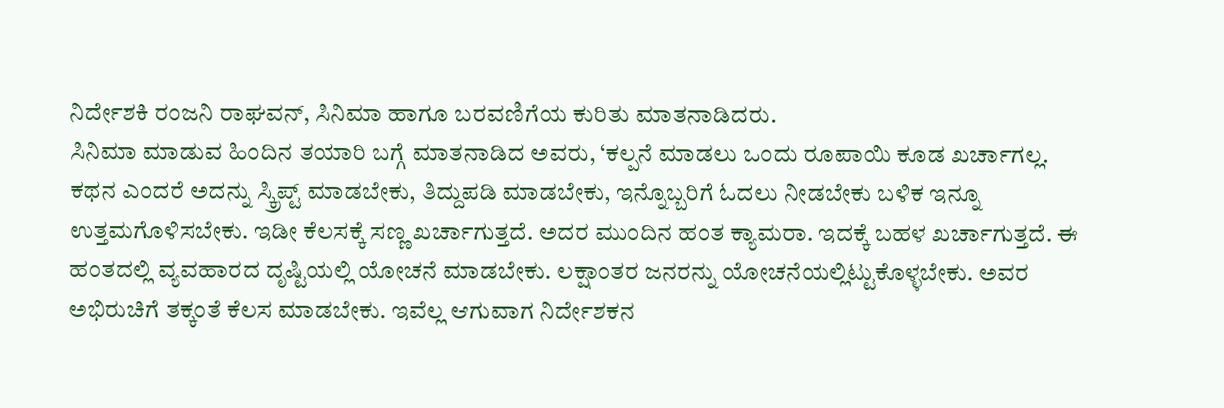ನಿರ್ದೇಶಕಿ ರಂಜನಿ ರಾಘವನ್, ಸಿನಿಮಾ ಹಾಗೂ ಬರವಣಿಗೆಯ ಕುರಿತು ಮಾತನಾಡಿದರು.
ಸಿನಿಮಾ ಮಾಡುವ ಹಿಂದಿನ ತಯಾರಿ ಬಗ್ಗೆ ಮಾತನಾಡಿದ ಅವರು, ‘ಕಲ್ಪನೆ ಮಾಡಲು ಒಂದು ರೂಪಾಯಿ ಕೂಡ ಖರ್ಚಾಗಲ್ಲ. ಕಥನ ಎಂದರೆ ಅದನ್ನು ಸ್ಕ್ರಿಪ್ಟ್ ಮಾಡಬೇಕು, ತಿದ್ದುಪಡಿ ಮಾಡಬೇಕು, ಇನ್ನೊಬ್ಬರಿಗೆ ಓದಲು ನೀಡಬೇಕು ಬಳಿಕ ಇನ್ನೂ ಉತ್ತಮಗೊಳಿಸಬೇಕು. ಇಡೀ ಕೆಲಸಕ್ಕೆ ಸಣ್ಣ ಖರ್ಚಾಗುತ್ತದೆ. ಅದರ ಮುಂದಿನ ಹಂತ ಕ್ಯಾಮರಾ. ಇದಕ್ಕೆ ಬಹಳ ಖರ್ಚಾಗುತ್ತದೆ. ಈ ಹಂತದಲ್ಲಿ ವ್ಯವಹಾರದ ದೃಷ್ಟಿಯಲ್ಲಿ ಯೋಚನೆ ಮಾಡಬೇಕು. ಲಕ್ಷಾಂತರ ಜನರನ್ನು ಯೋಚನೆಯಲ್ಲಿಟ್ಟುಕೊಳ್ಳಬೇಕು. ಅವರ ಅಭಿರುಚಿಗೆ ತಕ್ಕಂತೆ ಕೆಲಸ ಮಾಡಬೇಕು. ಇವೆಲ್ಲ ಆಗುವಾಗ ನಿರ್ದೇಶಕನ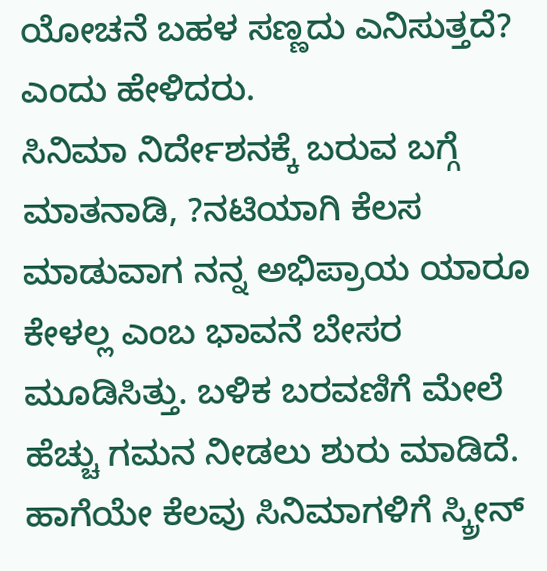ಯೋಚನೆ ಬಹಳ ಸಣ್ಣದು ಎನಿಸುತ್ತದೆ? ಎಂದು ಹೇಳಿದರು.
ಸಿನಿಮಾ ನಿರ್ದೇಶನಕ್ಕೆ ಬರುವ ಬಗ್ಗೆ ಮಾತನಾಡಿ, ?ನಟಿಯಾಗಿ ಕೆಲಸ ಮಾಡುವಾಗ ನನ್ನ ಅಭಿಪ್ರಾಯ ಯಾರೂ ಕೇಳಲ್ಲ ಎಂಬ ಭಾವನೆ ಬೇಸರ ಮೂಡಿಸಿತ್ತು. ಬಳಿಕ ಬರವಣಿಗೆ ಮೇಲೆ ಹೆಚ್ಚು ಗಮನ ನೀಡಲು ಶುರು ಮಾಡಿದೆ. ಹಾಗೆಯೇ ಕೆಲವು ಸಿನಿಮಾಗಳಿಗೆ ಸ್ಕ್ರೀನ್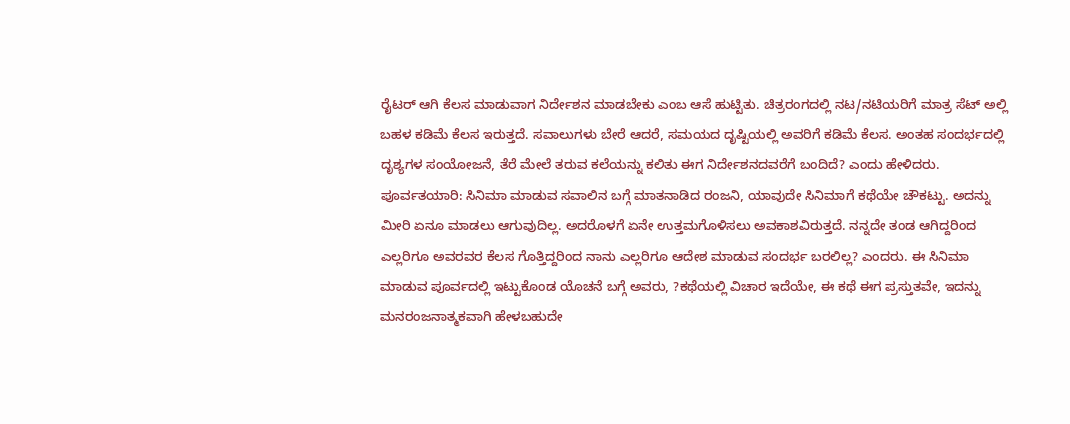ರೈಟರ್ ಆಗಿ ಕೆಲಸ ಮಾಡುವಾಗ ನಿರ್ದೇಶನ ಮಾಡಬೇಕು ಎಂಬ ಆಸೆ ಹುಟ್ಟಿತು. ಚಿತ್ರರಂಗದಲ್ಲಿ ನಟ/ನಟಿಯರಿಗೆ ಮಾತ್ರ ಸೆಟ್ ಅಲ್ಲಿ ಬಹಳ ಕಡಿಮೆ ಕೆಲಸ ಇರುತ್ತದೆ. ಸವಾಲುಗಳು ಬೇರೆ ಆದರೆ, ಸಮಯದ ದೃಷ್ಟಿಯಲ್ಲಿ ಅವರಿಗೆ ಕಡಿಮೆ ಕೆಲಸ. ಅಂತಹ ಸಂದರ್ಭದಲ್ಲಿ ದೃಶ್ಯಗಳ ಸಂಯೋಜನೆ, ತೆರೆ ಮೇಲೆ ತರುವ ಕಲೆಯನ್ನು ಕಲಿತು ಈಗ ನಿರ್ದೇಶನದವರೆಗೆ ಬಂದಿದೆ? ಎಂದು ಹೇಳಿದರು.
ಪೂರ್ವತಯಾರಿ: ಸಿನಿಮಾ ಮಾಡುವ ಸವಾಲಿನ ಬಗ್ಗೆ ಮಾತನಾಡಿದ ರಂಜನಿ, ಯಾವುದೇ ಸಿನಿಮಾಗೆ ಕಥೆಯೇ ಚೌಕಟ್ಟು. ಅದನ್ನು ಮೀರಿ ಏನೂ ಮಾಡಲು ಆಗುವುದಿಲ್ಲ. ಅದರೊಳಗೆ ಏನೇ ಉತ್ತಮಗೊಳಿಸಲು ಅವಕಾಶವಿರುತ್ತದೆ. ನನ್ನದೇ ತಂಡ ಆಗಿದ್ದರಿಂದ ಎಲ್ಲರಿಗೂ ಅವರವರ ಕೆಲಸ ಗೊತ್ತಿದ್ದರಿಂದ ನಾನು ಎಲ್ಲರಿಗೂ ಆದೇಶ ಮಾಡುವ ಸಂದರ್ಭ ಬರಲಿಲ್ಲ? ಎಂದರು. ಈ ಸಿನಿಮಾ ಮಾಡುವ ಪೂರ್ವದಲ್ಲಿ ಇಟ್ಟುಕೊಂಡ ಯೊಚನೆ ಬಗ್ಗೆ ಅವರು, ?ಕಥೆಯಲ್ಲಿ ವಿಚಾರ ಇದೆಯೇ, ಈ ಕಥೆ ಈಗ ಪ್ರಸ್ತುತವೇ, ಇದನ್ನು ಮನರಂಜನಾತ್ಮಕವಾಗಿ ಹೇಳಬಹುದೇ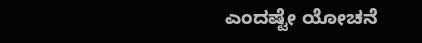ಎಂದಷ್ಟೇ ಯೋಚನೆ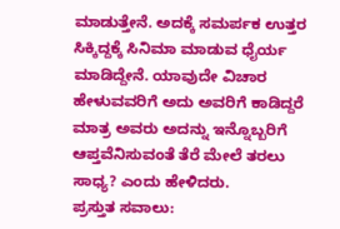ಮಾಡುತ್ತೇನೆ. ಅದಕ್ಕೆ ಸಮರ್ಪಕ ಉತ್ತರ ಸಿಕ್ಕಿದ್ದಕ್ಕೆ ಸಿನಿಮಾ ಮಾಡುವ ಧೈರ್ಯ ಮಾಡಿದ್ದೇನೆ. ಯಾವುದೇ ವಿಚಾರ ಹೇಳುವವರಿಗೆ ಅದು ಅವರಿಗೆ ಕಾಡಿದ್ದರೆ ಮಾತ್ರ ಅವರು ಅದನ್ನು ಇನ್ನೊಬ್ಬರಿಗೆ ಆಪ್ತವೆನಿಸುವಂತೆ ತೆರೆ ಮೇಲೆ ತರಲು ಸಾಧ್ಯ? ಎಂದು ಹೇಳಿದರು.
ಪ್ರಸ್ತುತ ಸವಾಲು: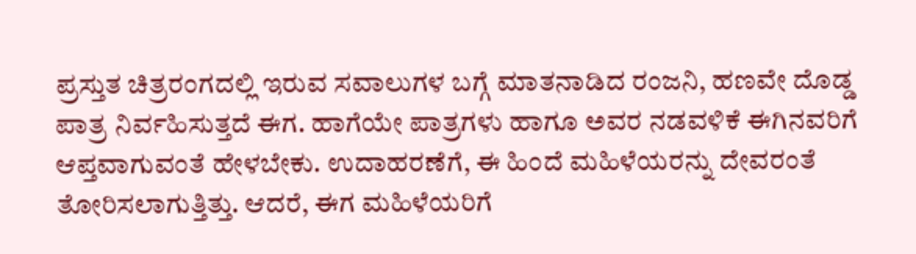ಪ್ರಸ್ತುತ ಚಿತ್ರರಂಗದಲ್ಲಿ ಇರುವ ಸವಾಲುಗಳ ಬಗ್ಗೆ ಮಾತನಾಡಿದ ರಂಜನಿ, ಹಣವೇ ದೊಡ್ಡ ಪಾತ್ರ ನಿರ್ವಹಿಸುತ್ತದೆ ಈಗ. ಹಾಗೆಯೇ ಪಾತ್ರಗಳು ಹಾಗೂ ಅವರ ನಡವಳಿಕೆ ಈಗಿನವರಿಗೆ ಆಪ್ತವಾಗುವಂತೆ ಹೇಳಬೇಕು. ಉದಾಹರಣೆಗೆ, ಈ ಹಿಂದೆ ಮಹಿಳೆಯರನ್ನು ದೇವರಂತೆ ತೋರಿಸಲಾಗುತ್ತಿತ್ತು. ಆದರೆ, ಈಗ ಮಹಿಳೆಯರಿಗೆ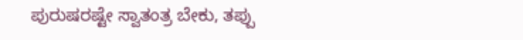ಪುರುಷರಷ್ಟೇ ಸ್ವಾತಂತ್ರ ಬೇಕು, ತಪ್ಪು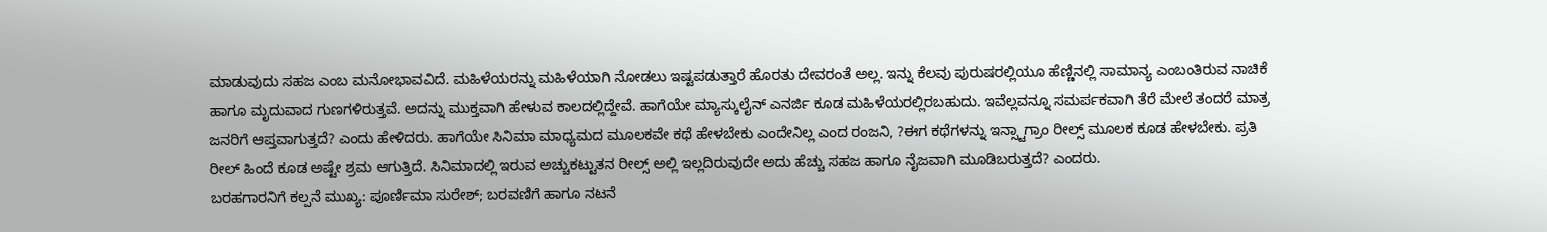ಮಾಡುವುದು ಸಹಜ ಎಂಬ ಮನೋಭಾವವಿದೆ. ಮಹಿಳೆಯರನ್ನು ಮಹಿಳೆಯಾಗಿ ನೋಡಲು ಇಷ್ಟಪಡುತ್ತಾರೆ ಹೊರತು ದೇವರಂತೆ ಅಲ್ಲ. ಇನ್ನು ಕೆಲವು ಪುರುಷರಲ್ಲಿಯೂ ಹೆಣ್ಣಿನಲ್ಲಿ ಸಾಮಾನ್ಯ ಎಂಬಂತಿರುವ ನಾಚಿಕೆ ಹಾಗೂ ಮೃದುವಾದ ಗುಣಗಳಿರುತ್ತವೆ. ಅದನ್ನು ಮುಕ್ತವಾಗಿ ಹೇಳುವ ಕಾಲದಲ್ಲಿದ್ದೇವೆ. ಹಾಗೆಯೇ ಮ್ಯಾಸ್ಕುಲೈನ್ ಎನರ್ಜಿ ಕೂಡ ಮಹಿಳೆಯರಲ್ಲಿರಬಹುದು. ಇವೆಲ್ಲವನ್ನೂ ಸಮರ್ಪಕವಾಗಿ ತೆರೆ ಮೇಲೆ ತಂದರೆ ಮಾತ್ರ ಜನರಿಗೆ ಆಪ್ತವಾಗುತ್ತದೆ? ಎಂದು ಹೇಳಿದರು. ಹಾಗೆಯೇ ಸಿನಿಮಾ ಮಾಧ್ಯಮದ ಮೂಲಕವೇ ಕಥೆ ಹೇಳಬೇಕು ಎಂದೇನಿಲ್ಲ ಎಂದ ರಂಜನಿ, ?ಈಗ ಕಥೆಗಳನ್ನು ಇನ್ಸ್ಟಾಗ್ರಾಂ ರೀಲ್ಸ್ ಮೂಲಕ ಕೂಡ ಹೇಳಬೇಕು. ಪ್ರತಿ ರೀಲ್ ಹಿಂದೆ ಕೂಡ ಅಷ್ಟೇ ಶ್ರಮ ಆಗುತ್ತಿದೆ. ಸಿನಿಮಾದಲ್ಲಿ ಇರುವ ಅಚ್ಚುಕಟ್ಟುತನ ರೀಲ್ಸ್ ಅಲ್ಲಿ ಇಲ್ಲದಿರುವುದೇ ಅದು ಹೆಚ್ಚು ಸಹಜ ಹಾಗೂ ನೈಜವಾಗಿ ಮೂಡಿಬರುತ್ತದೆ? ಎಂದರು.
ಬರಹಗಾರನಿಗೆ ಕಲ್ಪನೆ ಮುಖ್ಯ: ಪೂರ್ಣಿಮಾ ಸುರೇಶ್; ಬರವಣಿಗೆ ಹಾಗೂ ನಟನೆ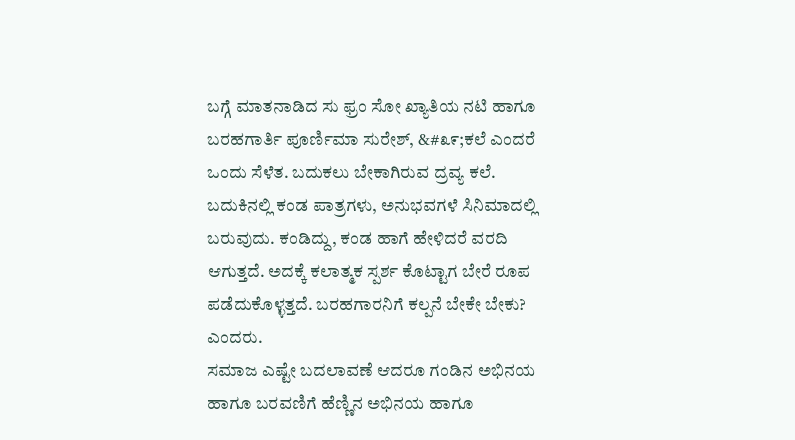ಬಗ್ಗೆ ಮಾತನಾಡಿದ ಸು ಫ್ರಂ ಸೋ ಖ್ಯಾತಿಯ ನಟಿ ಹಾಗೂ ಬರಹಗಾರ್ತಿ ಪೂರ್ಣಿಮಾ ಸುರೇಶ್, &#೩೯;ಕಲೆ ಎಂದರೆ ಒಂದು ಸೆಳೆತ. ಬದುಕಲು ಬೇಕಾಗಿರುವ ದ್ರವ್ಯ ಕಲೆ. ಬದುಕಿನಲ್ಲಿ ಕಂಡ ಪಾತ್ರಗಳು, ಅನುಭವಗಳೆ ಸಿನಿಮಾದಲ್ಲಿ ಬರುವುದು. ಕಂಡಿದ್ದು, ಕಂಡ ಹಾಗೆ ಹೇಳಿದರೆ ವರದಿ ಆಗುತ್ತದೆ. ಅದಕ್ಕೆ ಕಲಾತ್ಮಕ ಸ್ಪರ್ಶ ಕೊಟ್ಟಾಗ ಬೇರೆ ರೂಪ ಪಡೆದುಕೊಳ್ಳತ್ತದೆ. ಬರಹಗಾರನಿಗೆ ಕಲ್ಪನೆ ಬೇಕೇ ಬೇಕು? ಎಂದರು.
ಸಮಾಜ ಎಷ್ಟೇ ಬದಲಾವಣೆ ಆದರೂ ಗಂಡಿನ ಅಭಿನಯ ಹಾಗೂ ಬರವಣಿಗೆ ಹೆಣ್ಣಿನ ಅಭಿನಯ ಹಾಗೂ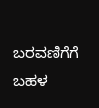ಬರವಣಿಗೆಗೆ ಬಹಳ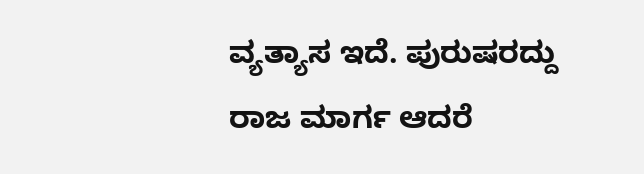ವ್ಯತ್ಯಾಸ ಇದೆ. ಪುರುಷರದ್ದು ರಾಜ ಮಾರ್ಗ ಆದರೆ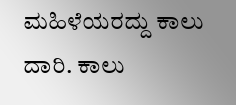ಮಹಿಳೆಯರದ್ದು ಕಾಲು ದಾರಿ. ಕಾಲು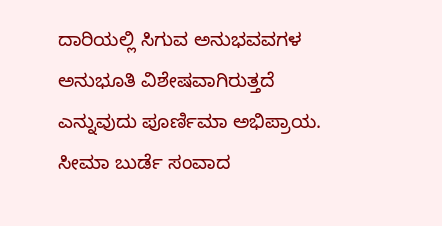ದಾರಿಯಲ್ಲಿ ಸಿಗುವ ಅನುಭವವಗಳ ಅನುಭೂತಿ ವಿಶೇಷವಾಗಿರುತ್ತದೆ ಎನ್ನುವುದು ಪೂರ್ಣಿಮಾ ಅಭಿಪ್ರಾಯ. ಸೀಮಾ ಬುರ್ಡೆ ಸಂವಾದ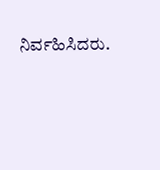ನಿರ್ವಹಿಸಿದರು.